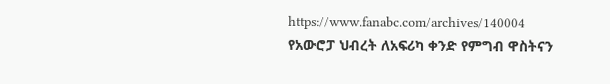https://www.fanabc.com/archives/140004
የአውሮፓ ህብረት ለአፍሪካ ቀንድ የምግብ ዋስትናን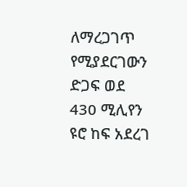ለማረጋገጥ የሚያደርገውን ድጋፍ ወደ 430 ሚሊየን ዩሮ ከፍ አደረገ